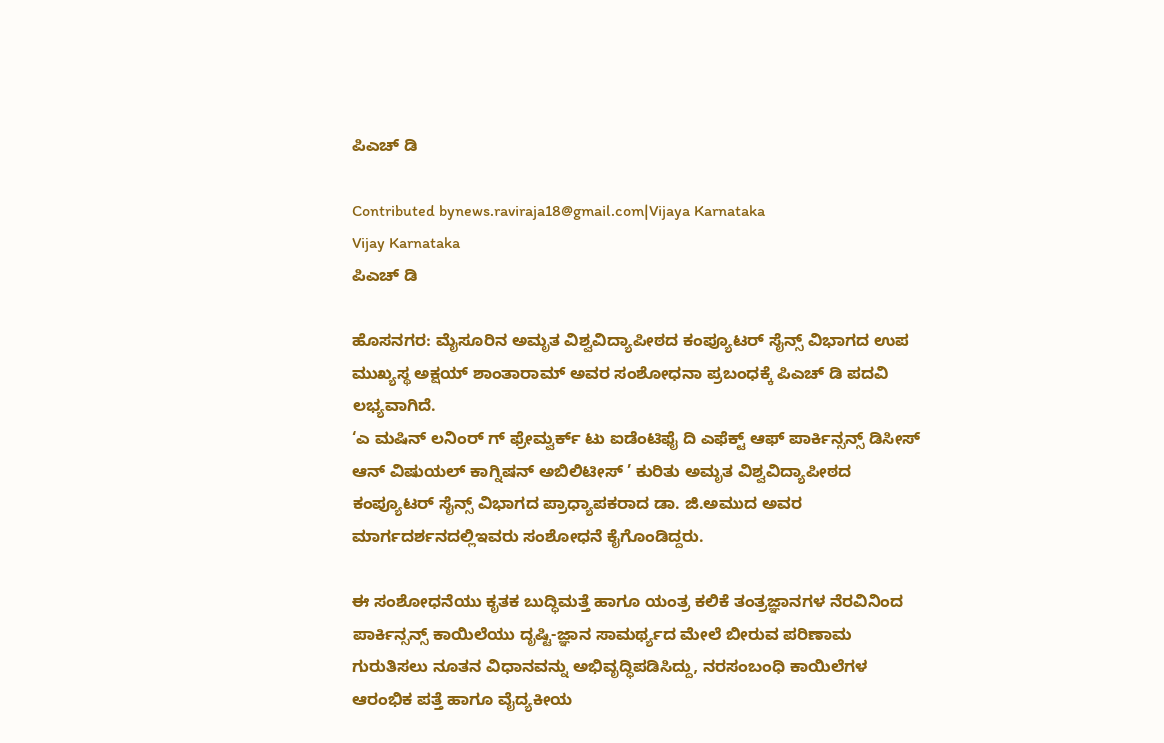ಪಿಎಚ್ ಡಿ

Contributed bynews.raviraja18@gmail.com|Vijaya Karnataka
Vijay Karnataka
ಪಿಎಚ್ ಡಿ

ಹೊಸನಗರ: ಮೈಸೂರಿನ ಅಮೃತ ವಿಶ್ವವಿದ್ಯಾಪೀಠದ ಕಂಪ್ಯೂಟರ್ ಸೈನ್ಸ್ ವಿಭಾಗದ ಉಪ ಮುಖ್ಯಸ್ಥ ಅಕ್ಷಯ್ ಶಾಂತಾರಾಮ್ ಅವರ ಸಂಶೋಧನಾ ಪ್ರಬಂಧಕ್ಕೆ ಪಿಎಚ್ ಡಿ ಪದವಿ ಲಭ್ಯವಾಗಿದೆ.
‘ಎ ಮಷಿನ್ ಲನಿಂರ್ ಗ್ ಫ್ರೇಮ್ವರ್ಕ್ ಟು ಐಡೆಂಟಿಫೈ ದಿ ಎಫೆಕ್ಟ್ ಆಫ್ ಪಾರ್ಕಿನ್ಸನ್ಸ್ ಡಿಸೀಸ್ ಆನ್ ವಿಷುಯಲ್ ಕಾಗ್ನಿಷನ್ ಅಬಿಲಿಟೀಸ್ ’ ಕುರಿತು ಅಮೃತ ವಿಶ್ವವಿದ್ಯಾಪೀಠದ ಕಂಪ್ಯೂಟರ್ ಸೈನ್ಸ್ ವಿಭಾಗದ ಪ್ರಾಧ್ಯಾಪಕರಾದ ಡಾ. ಜಿ.ಅಮುದ ಅವರ ಮಾರ್ಗದರ್ಶನದಲ್ಲಿಇವರು ಸಂಶೋಧನೆ ಕೈಗೊಂಡಿದ್ದರು.

ಈ ಸಂಶೋಧನೆಯು ಕೃತಕ ಬುದ್ಧಿಮತ್ತೆ ಹಾಗೂ ಯಂತ್ರ ಕಲಿಕೆ ತಂತ್ರಜ್ಞಾನಗಳ ನೆರವಿನಿಂದ ಪಾರ್ಕಿನ್ಸನ್ಸ್ ಕಾಯಿಲೆಯು ದೃಷ್ಟಿ-ಜ್ಞಾನ ಸಾಮರ್ಥ್ಯದ ಮೇಲೆ ಬೀರುವ ಪರಿಣಾಮ ಗುರುತಿಸಲು ನೂತನ ವಿಧಾನವನ್ನು ಅಭಿವೃದ್ಧಿಪಡಿಸಿದ್ದು, ನರಸಂಬಂಧಿ ಕಾಯಿಲೆಗಳ ಆರಂಭಿಕ ಪತ್ತೆ ಹಾಗೂ ವೈದ್ಯಕೀಯ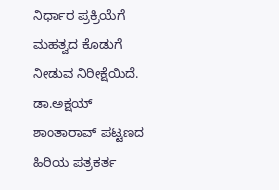ನಿರ್ಧಾರ ಪ್ರಕ್ರಿಯೆಗೆ ಮಹತ್ವದ ಕೊಡುಗೆ ನೀಡುವ ನಿರೀಕ್ಷೆಯಿದೆ. ಡಾ.ಅಕ್ಷಯ್ ಶಾಂತಾರಾವ್ ಪಟ್ಟಣದ ಹಿರಿಯ ಪತ್ರಕರ್ತ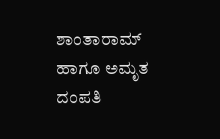ಶಾಂತಾರಾಮ್ ಹಾಗೂ ಅಮೃತ ದಂಪತಿ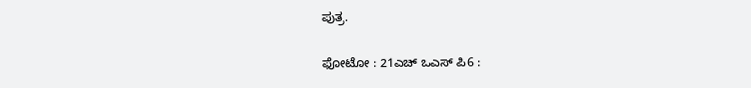ಪುತ್ರ.

ಫೋಟೋ : 21ಎಚ್ ಒಎಸ್ ಪಿ6 :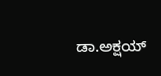ಡಾ.ಅಕ್ಷಯ್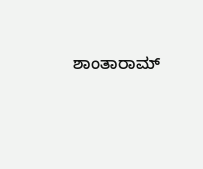ಶಾಂತಾರಾಮ್